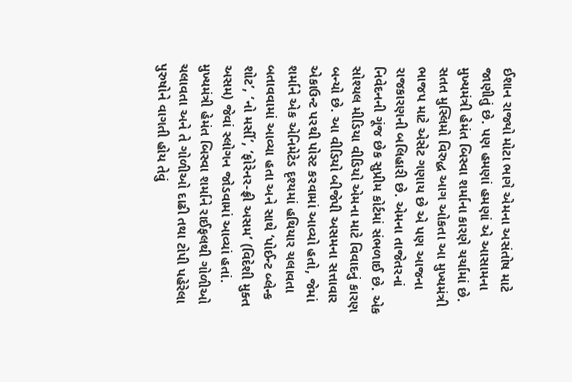ઈશાન રાજ્યો મોટા ભાગે એમના અસંતોષ માટે જાણીતું છે. પણ હમણાં હમણાં એ આસામના મુખ્યમંત્રી હેમંત બિસ્વા શર્માના કારણે ચર્ચામાં છે. સતત મુસ્લિમો વિરુદ્ધ આગ ઓકતા આ મુખ્યમંત્રી ભાજપ માટે એસેટ ગણાય છે એ પણ આજના રાજકારણની બલિહારી છે. એમના તાજેતરનાં નિવેદનની ગૂંજ છેક સુપ્રીમ કોર્ટમાં સંભળાઈ છે. એક સોશ્યલ મીડિયા વીડિયો એમના માટે વિવાદનું કારણ બન્યો છે. આ વીડિયો બીજેપી અસમના સત્તાવાર એકાઉન્ટ પરથી પોસ્ટ કરવામાં આવ્યો હતો, જેમાં શર્માને એક એનિમેટેડ દૃશ્યમાં હથિયાર ચલાવતા બતાવવામાં આવ્યા હતા અને સાથે ‘પોઈન્ટ બ્લેન્ક શોટ’, ‘નો મર્સી’, ‘ફોરેનર-ફ્રી અસમ’ (વિદેશી મુક્ત અસમ) જેવાં સ્લોગન જોડવામાં આવ્યાં હતાં.
મુખ્યમંત્રી હેમંત બિસ્વા શર્માને રાઈફલથી ગોળીઓ ચલાવતા અને તે ગોળીઓ દાઢી તથા ટોપી પહેરેલા પુરુષોને વાગતી હોય તેવું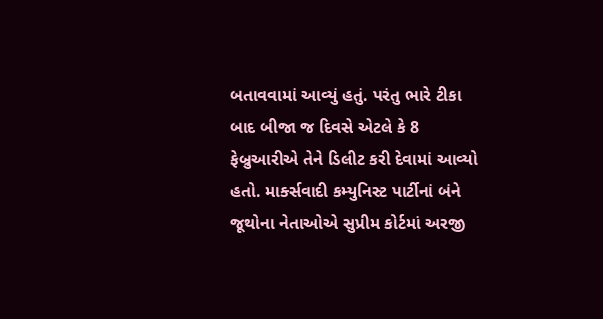બતાવવામાં આવ્યું હતું. પરંતુ ભારે ટીકા બાદ બીજા જ દિવસે એટલે કે 8 ફેબ્રુઆરીએ તેને ડિલીટ કરી દેવામાં આવ્યો હતો. માર્ક્સવાદી કમ્યુનિસ્ટ પાર્ટીનાં બંને જૂથોના નેતાઓએ સુપ્રીમ કોર્ટમાં અરજી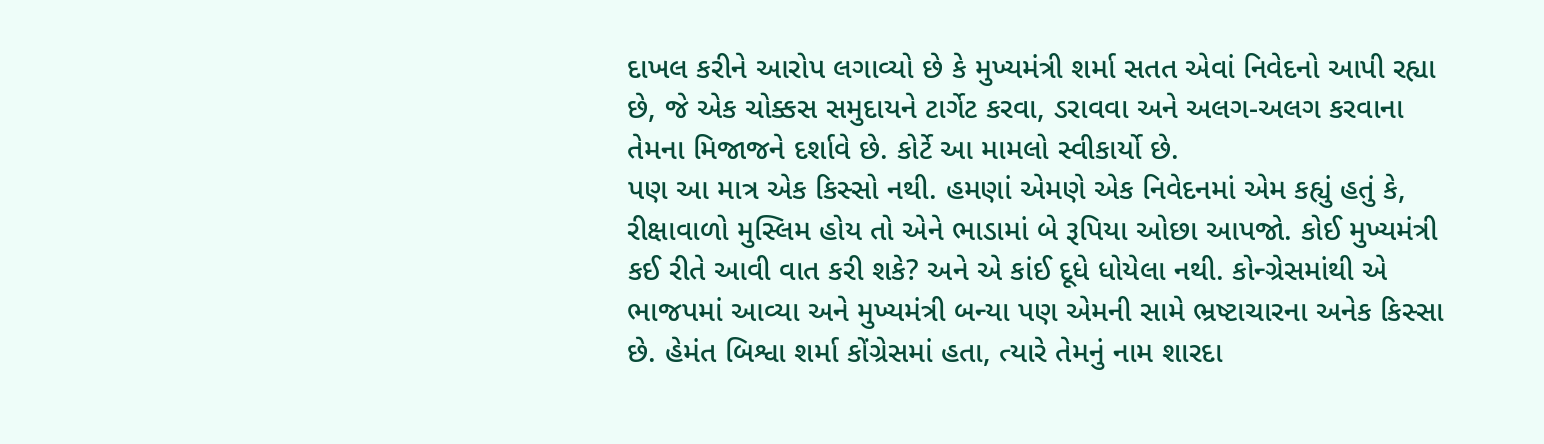દાખલ કરીને આરોપ લગાવ્યો છે કે મુખ્યમંત્રી શર્મા સતત એવાં નિવેદનો આપી રહ્યા છે, જે એક ચોક્કસ સમુદાયને ટાર્ગેટ કરવા, ડરાવવા અને અલગ-અલગ કરવાના તેમના મિજાજને દર્શાવે છે. કોર્ટે આ મામલો સ્વીકાર્યો છે.
પણ આ માત્ર એક કિસ્સો નથી. હમણાં એમણે એક નિવેદનમાં એમ કહ્યું હતું કે, રીક્ષાવાળો મુસ્લિમ હોય તો એને ભાડામાં બે રૂપિયા ઓછા આપજો. કોઈ મુખ્યમંત્રી કઈ રીતે આવી વાત કરી શકે? અને એ કાંઈ દૂધે ધોયેલા નથી. કોન્ગ્રેસમાંથી એ ભાજપમાં આવ્યા અને મુખ્યમંત્રી બન્યા પણ એમની સામે ભ્રષ્ટાચારના અનેક કિસ્સા છે. હેમંત બિશ્વા શર્મા કોંગ્રેસમાં હતા, ત્યારે તેમનું નામ શારદા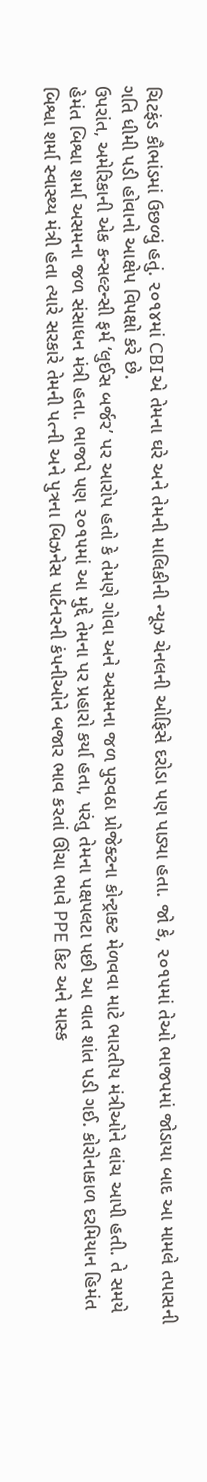ચિટફંડ કૌભાંડમાં ઉછળ્યું હતું. ૨૦૧૪માં CBIએ તેમના ઘરે અને તેમની માલિકીની ન્યૂઝ ચેનલની ઓફિસે દરોડા પણ પાડ્યા હતા. જો કે, ૨૦૧૫માં તેઓ ભાજપમાં જોડાયા બાદ આ મામલે તપાસની ગતિ ધીમી પડી હોવાનો આક્ષેપ વિપક્ષો કરે છે.
ઉપરાંત, અમેરિકાની એક કન્સલ્ટન્સી ફર્મ ‘લુઈસ બર્જર’ પર આરોપ હતો કે તેમણે ગોવા અને અસમના જળ પુરવઠા પ્રોજેક્ટના કોન્ટ્રાક્ટ મેળવવા માટે ભારતીય મંત્રીઓને લાંચ આપી હતી. તે સમયે હેમંત બિશ્વા શર્મા અસમના જળ સંસાધન મંત્રી હતા. ભાજપે પણ ૨૦૧૫માં આ મુદ્દે તેમના પર પ્રહારો કર્યા હતા, પરંતુ તેમના પક્ષપલટા પછી આ વાત શાંત પડી ગઈ. કોરોનાકાળ દરમિયાન હિમંત બિશ્વા શર્મા સ્વાસ્થ્ય મંત્રી હતા ત્યારે સરકારે તેમની પત્ની અને પુત્રના બિઝનેસ પાર્ટનરની કંપનીઓને બજાર ભાવ કરતાં ઊંચા ભાવે PPE કિટ અને માસ્ક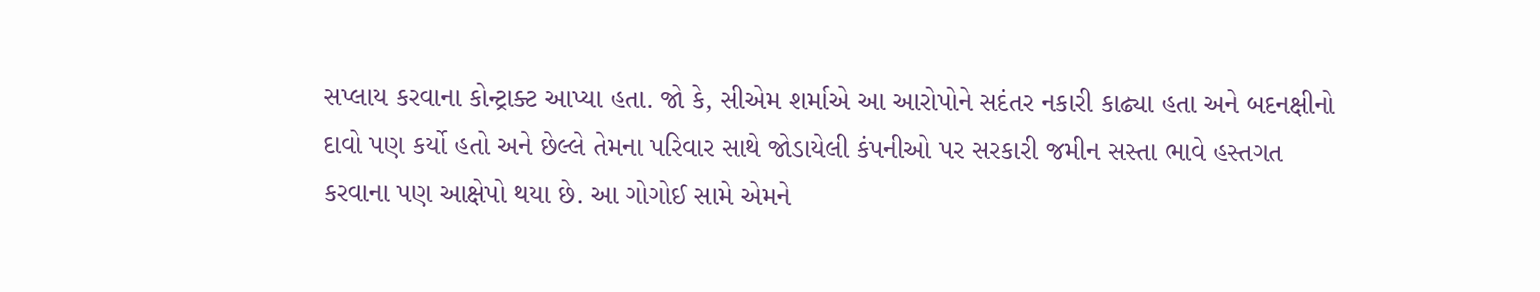સપ્લાય કરવાના કોન્ટ્રાક્ટ આપ્યા હતા. જો કે, સીએમ શર્માએ આ આરોપોને સદંતર નકારી કાઢ્યા હતા અને બદનક્ષીનો દાવો પણ કર્યો હતો અને છેલ્લે તેમના પરિવાર સાથે જોડાયેલી કંપનીઓ પર સરકારી જમીન સસ્તા ભાવે હસ્તગત કરવાના પણ આક્ષેપો થયા છે. આ ગોગોઈ સામે એમને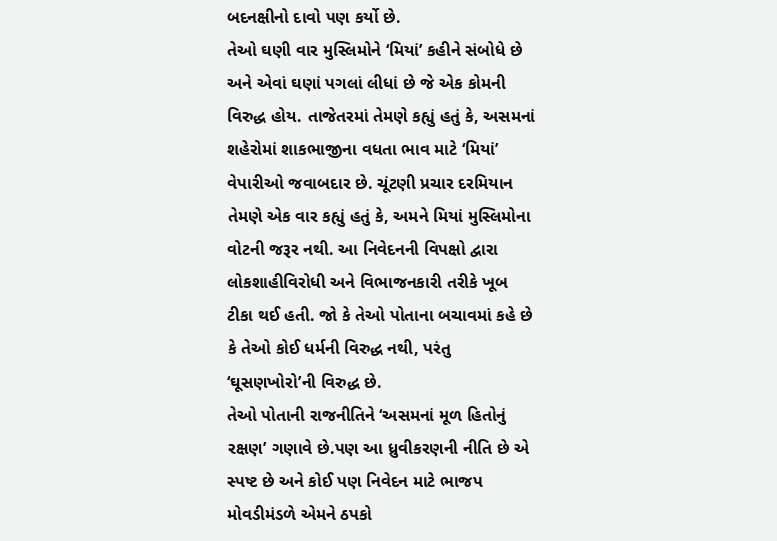બદનક્ષીનો દાવો પણ કર્યો છે.
તેઓ ઘણી વાર મુસ્લિમોને ‘મિયાં’ કહીને સંબોધે છે અને એવાં ઘણાં પગલાં લીધાં છે જે એક કોમની વિરુદ્ધ હોય. તાજેતરમાં તેમણે કહ્યું હતું કે, અસમનાં શહેરોમાં શાકભાજીના વધતા ભાવ માટે ‘મિયાં’ વેપારીઓ જવાબદાર છે. ચૂંટણી પ્રચાર દરમિયાન તેમણે એક વાર કહ્યું હતું કે, અમને મિયાં મુસ્લિમોના વોટની જરૂર નથી. આ નિવેદનની વિપક્ષો દ્વારા લોકશાહીવિરોધી અને વિભાજનકારી તરીકે ખૂબ ટીકા થઈ હતી. જો કે તેઓ પોતાના બચાવમાં કહે છે કે તેઓ કોઈ ધર્મની વિરુદ્ધ નથી, પરંતુ ‘ઘૂસણખોરો’ની વિરુદ્ધ છે.
તેઓ પોતાની રાજનીતિને ‘અસમનાં મૂળ હિતોનું રક્ષણ’ ગણાવે છે.પણ આ ધ્રુવીકરણની નીતિ છે એ સ્પષ્ટ છે અને કોઈ પણ નિવેદન માટે ભાજપ મોવડીમંડળે એમને ઠપકો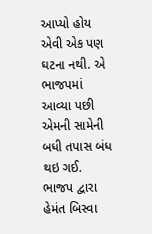આપ્યો હોય એવી એક પણ ઘટના નથી. એ ભાજપમાં આવ્યા પછી એમની સામેની બધી તપાસ બંધ થઇ ગઈ. ભાજપ દ્વારા હેમંત બિસ્વા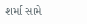શર્મા સામે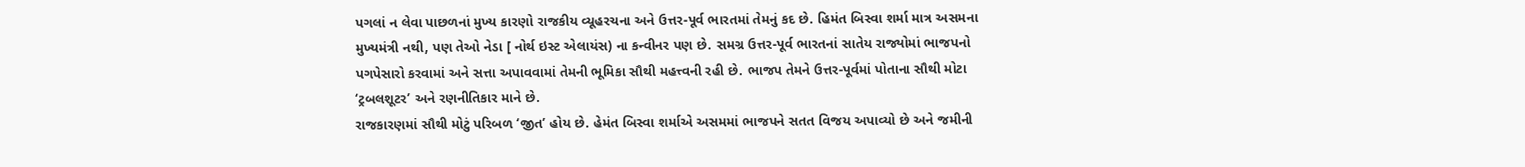પગલાં ન લેવા પાછળનાં મુખ્ય કારણો રાજકીય વ્યૂહરચના અને ઉત્તર-પૂર્વ ભારતમાં તેમનું કદ છે. હિમંત બિસ્વા શર્મા માત્ર અસમના મુખ્યમંત્રી નથી, પણ તેઓ નેડા [ નોર્થ ઇસ્ટ એલાયંસ) ના કન્વીનર પણ છે. સમગ્ર ઉત્તર-પૂર્વ ભારતનાં સાતેય રાજ્યોમાં ભાજપનો પગપેસારો કરવામાં અને સત્તા અપાવવામાં તેમની ભૂમિકા સૌથી મહત્ત્વની રહી છે. ભાજપ તેમને ઉત્તર-પૂર્વમાં પોતાના સૌથી મોટા ‘ટ્રબલશૂટર’ અને રણનીતિકાર માને છે.
રાજકારણમાં સૌથી મોટું પરિબળ ‘જીત’ હોય છે. હેમંત બિસ્વા શર્માએ અસમમાં ભાજપને સતત વિજય અપાવ્યો છે અને જમીની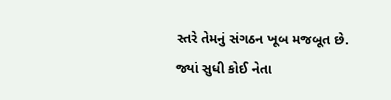સ્તરે તેમનું સંગઠન ખૂબ મજબૂત છે. જ્યાં સુધી કોઈ નેતા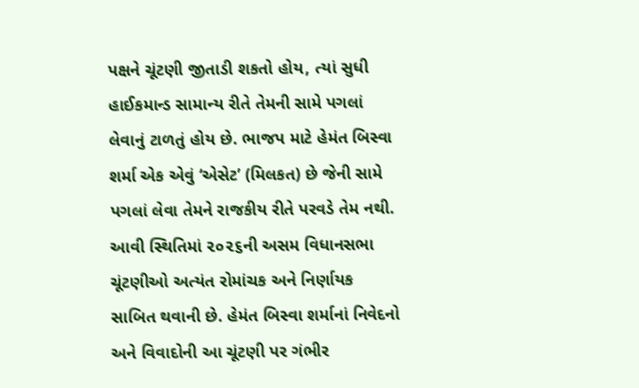પક્ષને ચૂંટણી જીતાડી શકતો હોય, ત્યાં સુધી હાઈકમાન્ડ સામાન્ય રીતે તેમની સામે પગલાં લેવાનું ટાળતું હોય છે. ભાજપ માટે હેમંત બિસ્વા શર્મા એક એવું ‘એસેટ’ (મિલકત) છે જેની સામે પગલાં લેવા તેમને રાજકીય રીતે પરવડે તેમ નથી. આવી સ્થિતિમાં ૨૦૨૬ની અસમ વિધાનસભા ચૂંટણીઓ અત્યંત રોમાંચક અને નિર્ણાયક સાબિત થવાની છે. હેમંત બિસ્વા શર્માનાં નિવેદનો અને વિવાદોની આ ચૂંટણી પર ગંભીર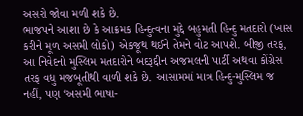અસરો જોવા મળી શકે છે.
ભાજપને આશા છે કે આક્રમક હિન્દુત્વના મુદ્દે બહુમતી હિન્દુ મતદારો (ખાસ કરીને મૂળ અસમી લોકો) એકજૂથ થઈને તેમને વોટ આપશે. બીજી તરફ, આ નિવેદનો મુસ્લિમ મતદારોને બદરૂદ્દીન અજમલની પાર્ટી અથવા કોંગ્રેસ તરફ વધુ મજબૂતીથી વાળી શકે છે. આસામમાં માત્ર હિન્દુ-મુસ્લિમ જ નહીં, પણ ‘અસમી ભાષા-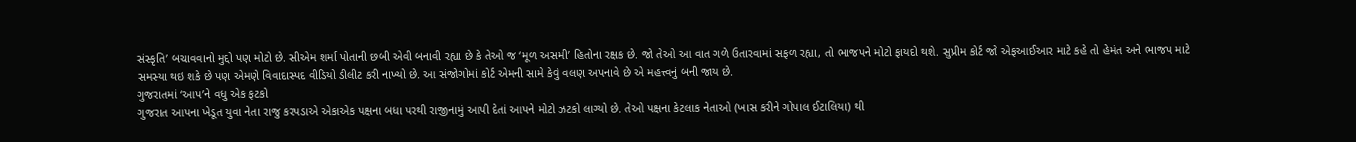સંસ્કૃતિ’ બચાવવાનો મુદ્દો પણ મોટો છે. સીએમ શર્મા પોતાની છબી એવી બનાવી રહ્યા છે કે તેઓ જ ‘મૂળ અસમી’ હિતોના રક્ષક છે. જો તેઓ આ વાત ગળે ઉતારવામાં સફળ રહ્યા, તો ભાજપને મોટો ફાયદો થશે. સુપ્રીમ કોર્ટ જો એફઆઈઆર માટે કહે તો હેમંત અને ભાજપ માટે સમસ્યા થઇ શકે છે પણ એમણે વિવાદાસ્પદ વીડિયો ડીલીટ કરી નાખ્યો છે. આ સંજોગોમાં કોર્ટ એમની સામે કેવું વલણ અપનાવે છે એ મહત્ત્વનું બની જાય છે.
ગુજરાતમાં ‘આપ’ને વધુ એક ફટકો
ગુજરાત આપના ખેડૂત યુવા નેતા રાજુ કરપડાએ એકાએક પક્ષના બધા પરથી રાજીનામું આપી દેતાં આપને મોટો ઝટકો લાગ્યો છે. તેઓ પક્ષના કેટલાક નેતાઓ (ખાસ કરીને ગોપાલ ઈટાલિયા) થી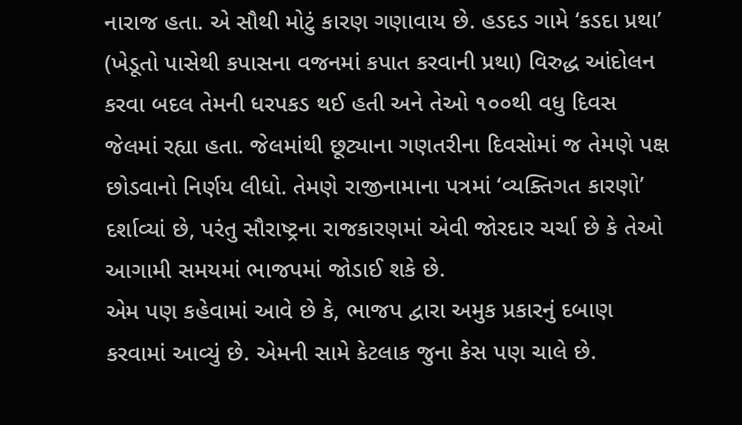નારાજ હતા. એ સૌથી મોટું કારણ ગણાવાય છે. હડદડ ગામે ‘કડદા પ્રથા’ (ખેડૂતો પાસેથી કપાસના વજનમાં કપાત કરવાની પ્રથા) વિરુદ્ધ આંદોલન કરવા બદલ તેમની ધરપકડ થઈ હતી અને તેઓ ૧૦૦થી વધુ દિવસ જેલમાં રહ્યા હતા. જેલમાંથી છૂટ્યાના ગણતરીના દિવસોમાં જ તેમણે પક્ષ છોડવાનો નિર્ણય લીધો. તેમણે રાજીનામાના પત્રમાં ‘વ્યક્તિગત કારણો’ દર્શાવ્યાં છે, પરંતુ સૌરાષ્ટ્રના રાજકારણમાં એવી જોરદાર ચર્ચા છે કે તેઓ આગામી સમયમાં ભાજપમાં જોડાઈ શકે છે.
એમ પણ કહેવામાં આવે છે કે, ભાજપ દ્વારા અમુક પ્રકારનું દબાણ કરવામાં આવ્યું છે. એમની સામે કેટલાક જુના કેસ પણ ચાલે છે.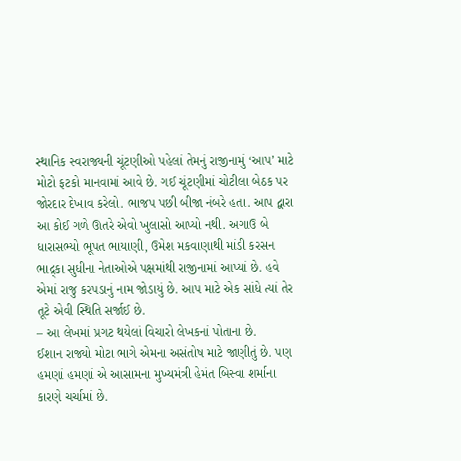સ્થાનિક સ્વરાજ્યની ચૂંટણીઓ પહેલાં તેમનું રાજીનામું ‘આપ’ માટે મોટો ફટકો માનવામાં આવે છે. ગઈ ચૂંટણીમાં ચોટીલા બેઠક પર જોરદાર દેખાવ કરેલો. ભાજપ પછી બીજા નંબરે હતા. આપ દ્વારા આ કોઈ ગળે ઊતરે એવો ખુલાસો આપ્યો નથી. અગાઉ બે ધારાસભ્યો ભૂપત ભાયાણી, ઉમેશ મકવાણાથી માંડી કરસન ભાદ્ર્કા સુધીના નેતાઓએ પક્ષમાંથી રાજીનામાં આપ્યાં છે. હવે એમાં રાજુ કરપડાનું નામ જોડાયું છે. આપ માટે એક સાંધે ત્યાં તેર તૂટે એવી સ્થિતિ સર્જાઈ છે.
– આ લેખમાં પ્રગટ થયેલાં વિચારો લેખકનાં પોતાના છે.
ઈશાન રાજ્યો મોટા ભાગે એમના અસંતોષ માટે જાણીતું છે. પણ હમણાં હમણાં એ આસામના મુખ્યમંત્રી હેમંત બિસ્વા શર્માના કારણે ચર્ચામાં છે.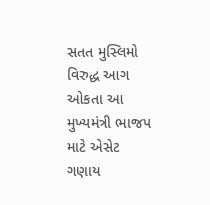સતત મુસ્લિમો વિરુદ્ધ આગ ઓકતા આ મુખ્યમંત્રી ભાજપ માટે એસેટ ગણાય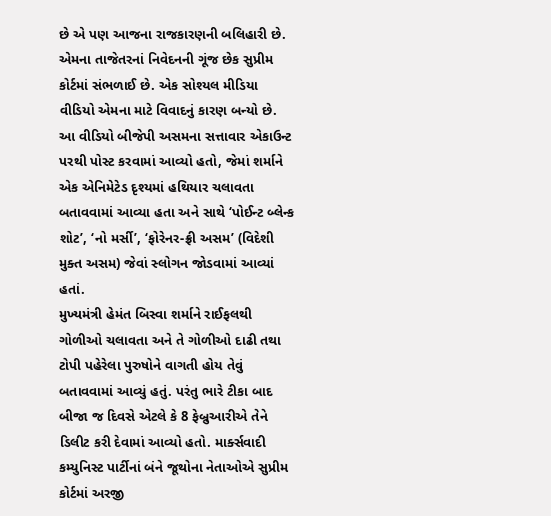છે એ પણ આજના રાજકારણની બલિહારી છે. એમના તાજેતરનાં નિવેદનની ગૂંજ છેક સુપ્રીમ કોર્ટમાં સંભળાઈ છે. એક સોશ્યલ મીડિયા વીડિયો એમના માટે વિવાદનું કારણ બન્યો છે. આ વીડિયો બીજેપી અસમના સત્તાવાર એકાઉન્ટ પરથી પોસ્ટ કરવામાં આવ્યો હતો, જેમાં શર્માને એક એનિમેટેડ દૃશ્યમાં હથિયાર ચલાવતા બતાવવામાં આવ્યા હતા અને સાથે ‘પોઈન્ટ બ્લેન્ક શોટ’, ‘નો મર્સી’, ‘ફોરેનર-ફ્રી અસમ’ (વિદેશી મુક્ત અસમ) જેવાં સ્લોગન જોડવામાં આવ્યાં હતાં.
મુખ્યમંત્રી હેમંત બિસ્વા શર્માને રાઈફલથી ગોળીઓ ચલાવતા અને તે ગોળીઓ દાઢી તથા ટોપી પહેરેલા પુરુષોને વાગતી હોય તેવું બતાવવામાં આવ્યું હતું. પરંતુ ભારે ટીકા બાદ બીજા જ દિવસે એટલે કે 8 ફેબ્રુઆરીએ તેને ડિલીટ કરી દેવામાં આવ્યો હતો. માર્ક્સવાદી કમ્યુનિસ્ટ પાર્ટીનાં બંને જૂથોના નેતાઓએ સુપ્રીમ કોર્ટમાં અરજી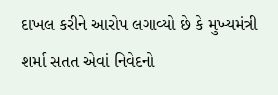દાખલ કરીને આરોપ લગાવ્યો છે કે મુખ્યમંત્રી શર્મા સતત એવાં નિવેદનો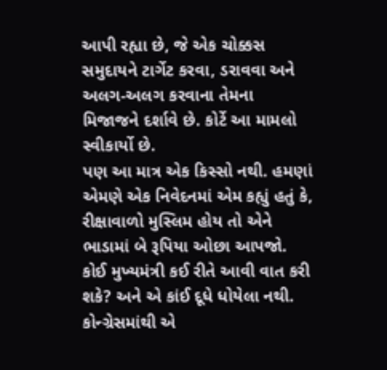આપી રહ્યા છે, જે એક ચોક્કસ સમુદાયને ટાર્ગેટ કરવા, ડરાવવા અને અલગ-અલગ કરવાના તેમના મિજાજને દર્શાવે છે. કોર્ટે આ મામલો સ્વીકાર્યો છે.
પણ આ માત્ર એક કિસ્સો નથી. હમણાં એમણે એક નિવેદનમાં એમ કહ્યું હતું કે, રીક્ષાવાળો મુસ્લિમ હોય તો એને ભાડામાં બે રૂપિયા ઓછા આપજો. કોઈ મુખ્યમંત્રી કઈ રીતે આવી વાત કરી શકે? અને એ કાંઈ દૂધે ધોયેલા નથી. કોન્ગ્રેસમાંથી એ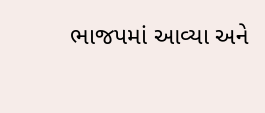ભાજપમાં આવ્યા અને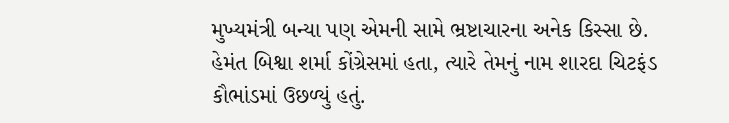મુખ્યમંત્રી બન્યા પણ એમની સામે ભ્રષ્ટાચારના અનેક કિસ્સા છે. હેમંત બિશ્વા શર્મા કોંગ્રેસમાં હતા, ત્યારે તેમનું નામ શારદા ચિટફંડ કૌભાંડમાં ઉછળ્યું હતું.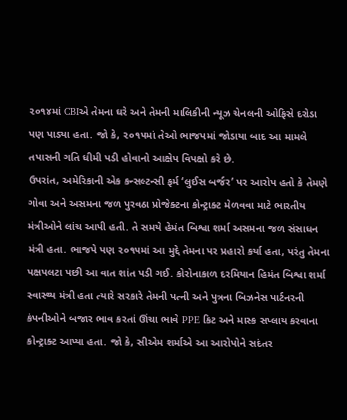૨૦૧૪માં CBIએ તેમના ઘરે અને તેમની માલિકીની ન્યૂઝ ચેનલની ઓફિસે દરોડા પણ પાડ્યા હતા. જો કે, ૨૦૧૫માં તેઓ ભાજપમાં જોડાયા બાદ આ મામલે તપાસની ગતિ ધીમી પડી હોવાનો આક્ષેપ વિપક્ષો કરે છે.
ઉપરાંત, અમેરિકાની એક કન્સલ્ટન્સી ફર્મ ‘લુઈસ બર્જર’ પર આરોપ હતો કે તેમણે ગોવા અને અસમના જળ પુરવઠા પ્રોજેક્ટના કોન્ટ્રાક્ટ મેળવવા માટે ભારતીય મંત્રીઓને લાંચ આપી હતી. તે સમયે હેમંત બિશ્વા શર્મા અસમના જળ સંસાધન મંત્રી હતા. ભાજપે પણ ૨૦૧૫માં આ મુદ્દે તેમના પર પ્રહારો કર્યા હતા, પરંતુ તેમના પક્ષપલટા પછી આ વાત શાંત પડી ગઈ. કોરોનાકાળ દરમિયાન હિમંત બિશ્વા શર્મા સ્વાસ્થ્ય મંત્રી હતા ત્યારે સરકારે તેમની પત્ની અને પુત્રના બિઝનેસ પાર્ટનરની કંપનીઓને બજાર ભાવ કરતાં ઊંચા ભાવે PPE કિટ અને માસ્ક સપ્લાય કરવાના કોન્ટ્રાક્ટ આપ્યા હતા. જો કે, સીએમ શર્માએ આ આરોપોને સદંતર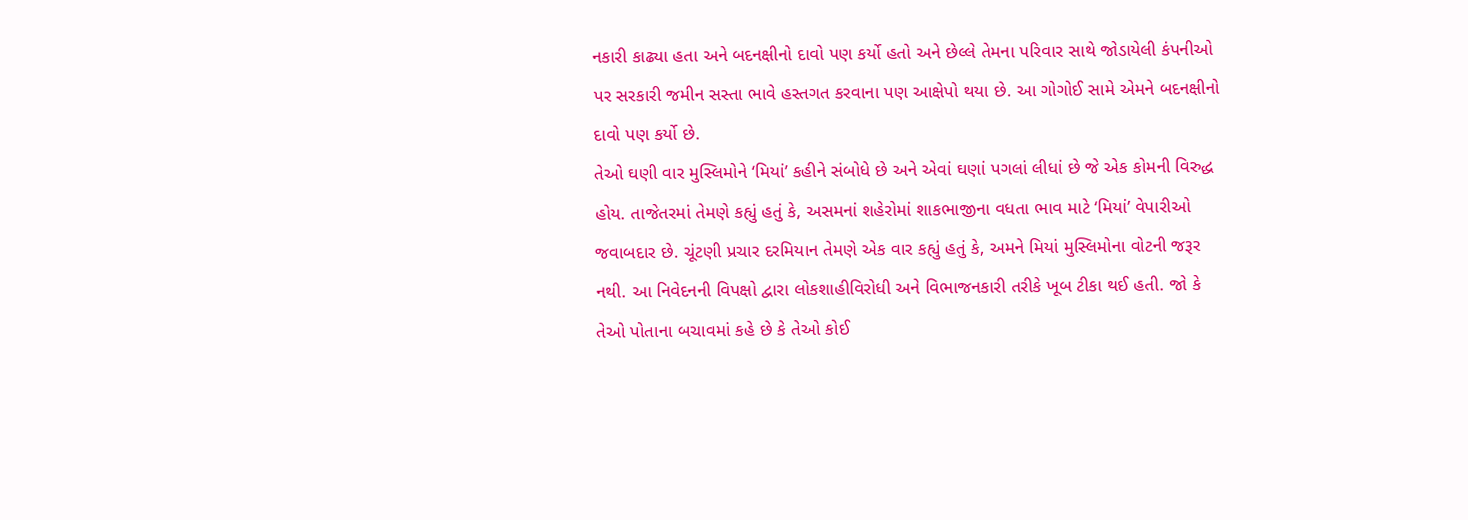નકારી કાઢ્યા હતા અને બદનક્ષીનો દાવો પણ કર્યો હતો અને છેલ્લે તેમના પરિવાર સાથે જોડાયેલી કંપનીઓ પર સરકારી જમીન સસ્તા ભાવે હસ્તગત કરવાના પણ આક્ષેપો થયા છે. આ ગોગોઈ સામે એમને બદનક્ષીનો દાવો પણ કર્યો છે.
તેઓ ઘણી વાર મુસ્લિમોને ‘મિયાં’ કહીને સંબોધે છે અને એવાં ઘણાં પગલાં લીધાં છે જે એક કોમની વિરુદ્ધ હોય. તાજેતરમાં તેમણે કહ્યું હતું કે, અસમનાં શહેરોમાં શાકભાજીના વધતા ભાવ માટે ‘મિયાં’ વેપારીઓ જવાબદાર છે. ચૂંટણી પ્રચાર દરમિયાન તેમણે એક વાર કહ્યું હતું કે, અમને મિયાં મુસ્લિમોના વોટની જરૂર નથી. આ નિવેદનની વિપક્ષો દ્વારા લોકશાહીવિરોધી અને વિભાજનકારી તરીકે ખૂબ ટીકા થઈ હતી. જો કે તેઓ પોતાના બચાવમાં કહે છે કે તેઓ કોઈ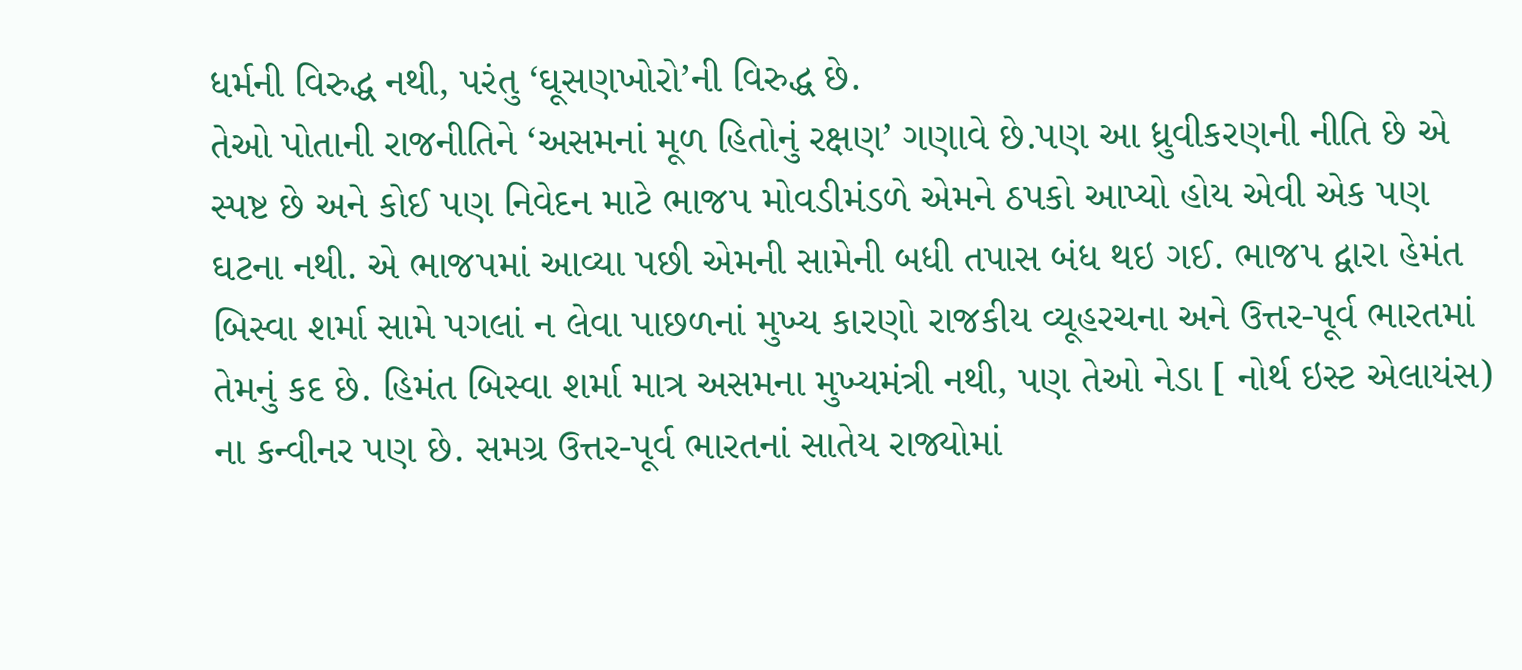ધર્મની વિરુદ્ધ નથી, પરંતુ ‘ઘૂસણખોરો’ની વિરુદ્ધ છે.
તેઓ પોતાની રાજનીતિને ‘અસમનાં મૂળ હિતોનું રક્ષણ’ ગણાવે છે.પણ આ ધ્રુવીકરણની નીતિ છે એ સ્પષ્ટ છે અને કોઈ પણ નિવેદન માટે ભાજપ મોવડીમંડળે એમને ઠપકો આપ્યો હોય એવી એક પણ ઘટના નથી. એ ભાજપમાં આવ્યા પછી એમની સામેની બધી તપાસ બંધ થઇ ગઈ. ભાજપ દ્વારા હેમંત બિસ્વા શર્મા સામે પગલાં ન લેવા પાછળનાં મુખ્ય કારણો રાજકીય વ્યૂહરચના અને ઉત્તર-પૂર્વ ભારતમાં તેમનું કદ છે. હિમંત બિસ્વા શર્મા માત્ર અસમના મુખ્યમંત્રી નથી, પણ તેઓ નેડા [ નોર્થ ઇસ્ટ એલાયંસ) ના કન્વીનર પણ છે. સમગ્ર ઉત્તર-પૂર્વ ભારતનાં સાતેય રાજ્યોમાં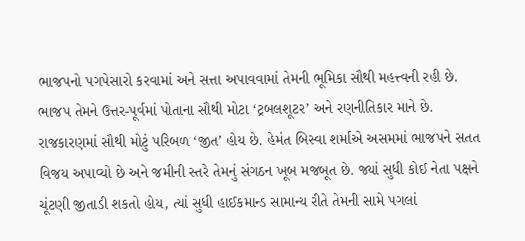ભાજપનો પગપેસારો કરવામાં અને સત્તા અપાવવામાં તેમની ભૂમિકા સૌથી મહત્ત્વની રહી છે. ભાજપ તેમને ઉત્તર-પૂર્વમાં પોતાના સૌથી મોટા ‘ટ્રબલશૂટર’ અને રણનીતિકાર માને છે.
રાજકારણમાં સૌથી મોટું પરિબળ ‘જીત’ હોય છે. હેમંત બિસ્વા શર્માએ અસમમાં ભાજપને સતત વિજય અપાવ્યો છે અને જમીની સ્તરે તેમનું સંગઠન ખૂબ મજબૂત છે. જ્યાં સુધી કોઈ નેતા પક્ષને ચૂંટણી જીતાડી શકતો હોય, ત્યાં સુધી હાઈકમાન્ડ સામાન્ય રીતે તેમની સામે પગલાં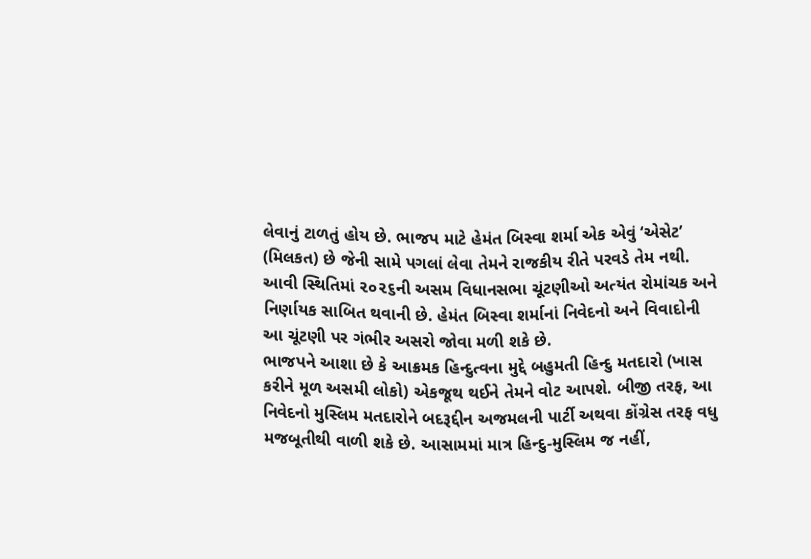લેવાનું ટાળતું હોય છે. ભાજપ માટે હેમંત બિસ્વા શર્મા એક એવું ‘એસેટ’ (મિલકત) છે જેની સામે પગલાં લેવા તેમને રાજકીય રીતે પરવડે તેમ નથી. આવી સ્થિતિમાં ૨૦૨૬ની અસમ વિધાનસભા ચૂંટણીઓ અત્યંત રોમાંચક અને નિર્ણાયક સાબિત થવાની છે. હેમંત બિસ્વા શર્માનાં નિવેદનો અને વિવાદોની આ ચૂંટણી પર ગંભીર અસરો જોવા મળી શકે છે.
ભાજપને આશા છે કે આક્રમક હિન્દુત્વના મુદ્દે બહુમતી હિન્દુ મતદારો (ખાસ કરીને મૂળ અસમી લોકો) એકજૂથ થઈને તેમને વોટ આપશે. બીજી તરફ, આ નિવેદનો મુસ્લિમ મતદારોને બદરૂદ્દીન અજમલની પાર્ટી અથવા કોંગ્રેસ તરફ વધુ મજબૂતીથી વાળી શકે છે. આસામમાં માત્ર હિન્દુ-મુસ્લિમ જ નહીં,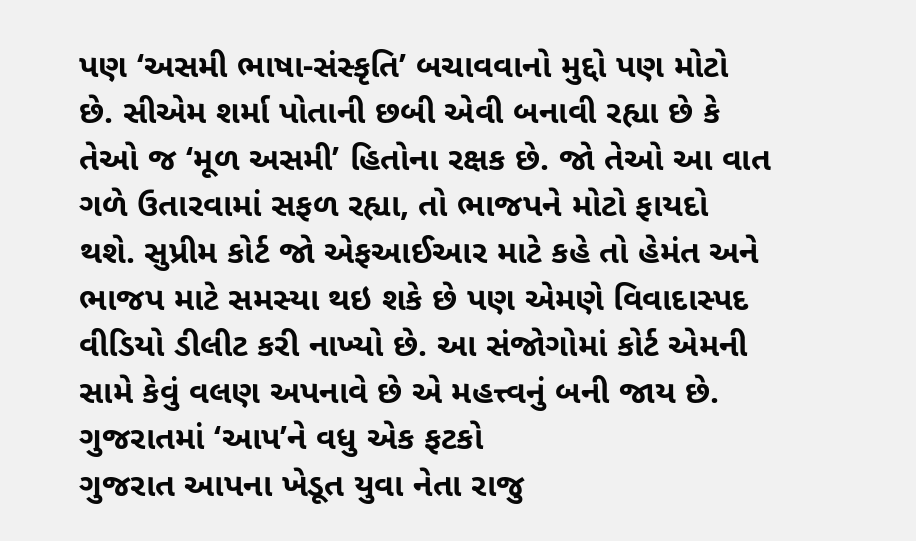પણ ‘અસમી ભાષા-સંસ્કૃતિ’ બચાવવાનો મુદ્દો પણ મોટો છે. સીએમ શર્મા પોતાની છબી એવી બનાવી રહ્યા છે કે તેઓ જ ‘મૂળ અસમી’ હિતોના રક્ષક છે. જો તેઓ આ વાત ગળે ઉતારવામાં સફળ રહ્યા, તો ભાજપને મોટો ફાયદો થશે. સુપ્રીમ કોર્ટ જો એફઆઈઆર માટે કહે તો હેમંત અને ભાજપ માટે સમસ્યા થઇ શકે છે પણ એમણે વિવાદાસ્પદ વીડિયો ડીલીટ કરી નાખ્યો છે. આ સંજોગોમાં કોર્ટ એમની સામે કેવું વલણ અપનાવે છે એ મહત્ત્વનું બની જાય છે.
ગુજરાતમાં ‘આપ’ને વધુ એક ફટકો
ગુજરાત આપના ખેડૂત યુવા નેતા રાજુ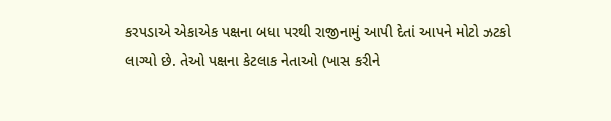કરપડાએ એકાએક પક્ષના બધા પરથી રાજીનામું આપી દેતાં આપને મોટો ઝટકો લાગ્યો છે. તેઓ પક્ષના કેટલાક નેતાઓ (ખાસ કરીને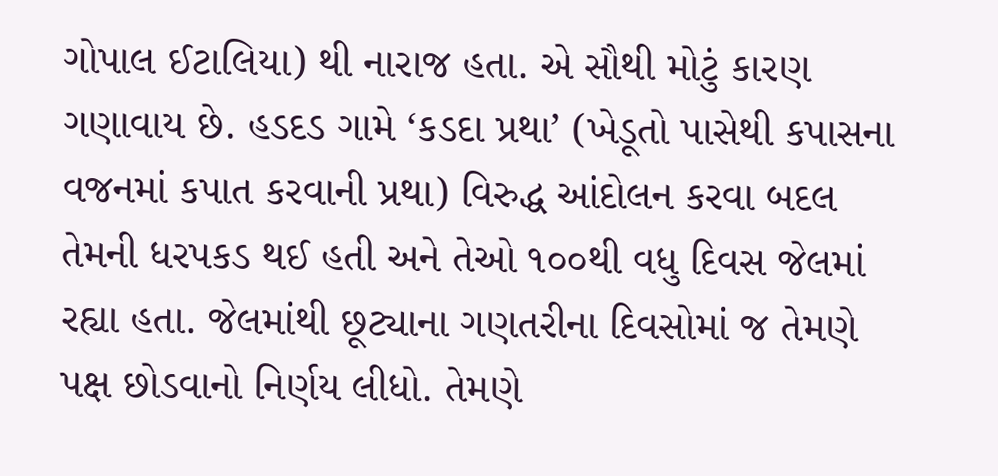ગોપાલ ઈટાલિયા) થી નારાજ હતા. એ સૌથી મોટું કારણ ગણાવાય છે. હડદડ ગામે ‘કડદા પ્રથા’ (ખેડૂતો પાસેથી કપાસના વજનમાં કપાત કરવાની પ્રથા) વિરુદ્ધ આંદોલન કરવા બદલ તેમની ધરપકડ થઈ હતી અને તેઓ ૧૦૦થી વધુ દિવસ જેલમાં રહ્યા હતા. જેલમાંથી છૂટ્યાના ગણતરીના દિવસોમાં જ તેમણે પક્ષ છોડવાનો નિર્ણય લીધો. તેમણે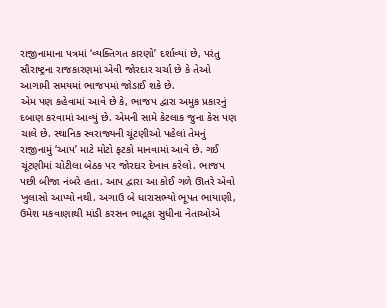રાજીનામાના પત્રમાં ‘વ્યક્તિગત કારણો’ દર્શાવ્યાં છે, પરંતુ સૌરાષ્ટ્રના રાજકારણમાં એવી જોરદાર ચર્ચા છે કે તેઓ આગામી સમયમાં ભાજપમાં જોડાઈ શકે છે.
એમ પણ કહેવામાં આવે છે કે, ભાજપ દ્વારા અમુક પ્રકારનું દબાણ કરવામાં આવ્યું છે. એમની સામે કેટલાક જુના કેસ પણ ચાલે છે. સ્થાનિક સ્વરાજ્યની ચૂંટણીઓ પહેલાં તેમનું રાજીનામું ‘આપ’ માટે મોટો ફટકો માનવામાં આવે છે. ગઈ ચૂંટણીમાં ચોટીલા બેઠક પર જોરદાર દેખાવ કરેલો. ભાજપ પછી બીજા નંબરે હતા. આપ દ્વારા આ કોઈ ગળે ઊતરે એવો ખુલાસો આપ્યો નથી. અગાઉ બે ધારાસભ્યો ભૂપત ભાયાણી, ઉમેશ મકવાણાથી માંડી કરસન ભાદ્ર્કા સુધીના નેતાઓએ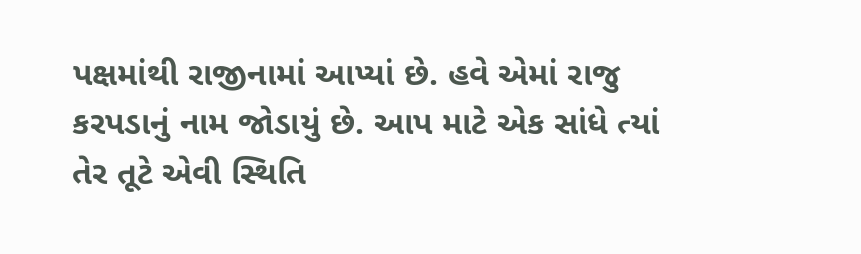પક્ષમાંથી રાજીનામાં આપ્યાં છે. હવે એમાં રાજુ કરપડાનું નામ જોડાયું છે. આપ માટે એક સાંધે ત્યાં તેર તૂટે એવી સ્થિતિ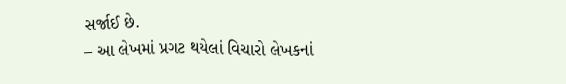સર્જાઈ છે.
– આ લેખમાં પ્રગટ થયેલાં વિચારો લેખકનાં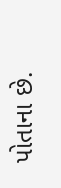પોતાના છે.